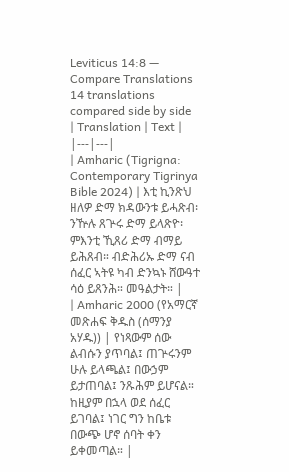Leviticus 14:8 — Compare Translations
14 translations compared side by side
| Translation | Text |
|---|---|
| Amharic (Tigrigna: Contemporary Tigrinya Bible 2024) | እቲ ኪንጽህ ዘለዎ ድማ ክዳውንቱ ይሓጽብ፡ ንዅሉ ጸጕሩ ድማ ይላጽዮ፡ ምእንቲ ኺጸሪ ድማ ብማይ ይሕጸብ። ብድሕሪኡ ድማ ናብ ሰፈር ኣትዩ ካብ ድንኳኑ ሸውዓተ ሳዕ ይጸንሕ። መዓልታት። |
| Amharic 2000 (የአማርኛ መጽሐፍ ቅዱስ (ሰማንያ አሃዱ)) | የነጻውም ሰው ልብሱን ያጥባል፤ ጠጕሩንም ሁሉ ይላጫል፤ በውኃም ይታጠባል፤ ንጹሕም ይሆናል። ከዚያም በኋላ ወደ ሰፈር ይገባል፤ ነገር ግን ከቤቱ በውጭ ሆኖ ሰባት ቀን ይቀመጣል። |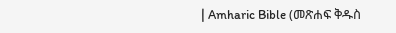| Amharic Bible (መጽሐፍ ቅዱስ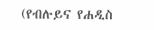(የብሉይና የሐዲስ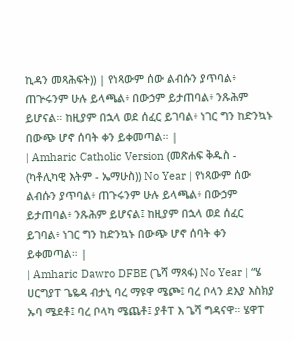ኪዳን መጻሕፍት)) | የነጻውም ሰው ልብሱን ያጥባል፥ ጠጕሩንም ሁሉ ይላጫል፥ በውኃም ይታጠባል፥ ንጹሕም ይሆናል። ከዚያም በኋላ ወደ ሰፈር ይገባል፥ ነገር ግን ከድንኳኑ በውጭ ሆኖ ሰባት ቀን ይቀመጣል። |
| Amharic Catholic Version (መጽሐፍ ቅዱስ - (ካቶሊካዊ እትም - ኤማሁስ)) No Year | የነጻውም ሰው ልብሱን ያጥባል፥ ጠጉሩንም ሁሉ ይላጫል፥ በውኃም ይታጠባል፥ ንጹሕም ይሆናል፤ ከዚያም በኋላ ወደ ሰፈር ይገባል፥ ነገር ግን ከድንኳኑ በውጭ ሆኖ ሰባት ቀን ይቀመጣል። |
| Amharic Dawro DFBE (ጌሻ ማጻፋ) No Year | “ሄ ሀርግያፐ ጌዬዳ ብታኒ ባረ ማዩዋ ሜጮ፤ ባረ ቦላን ደእያ እስክያ ኡባ ሜደቶ፤ ባረ ቦላካ ሜጨቶ፤ ያቶፐ እ ጌሻ ግዳናዋ። ሄዋፐ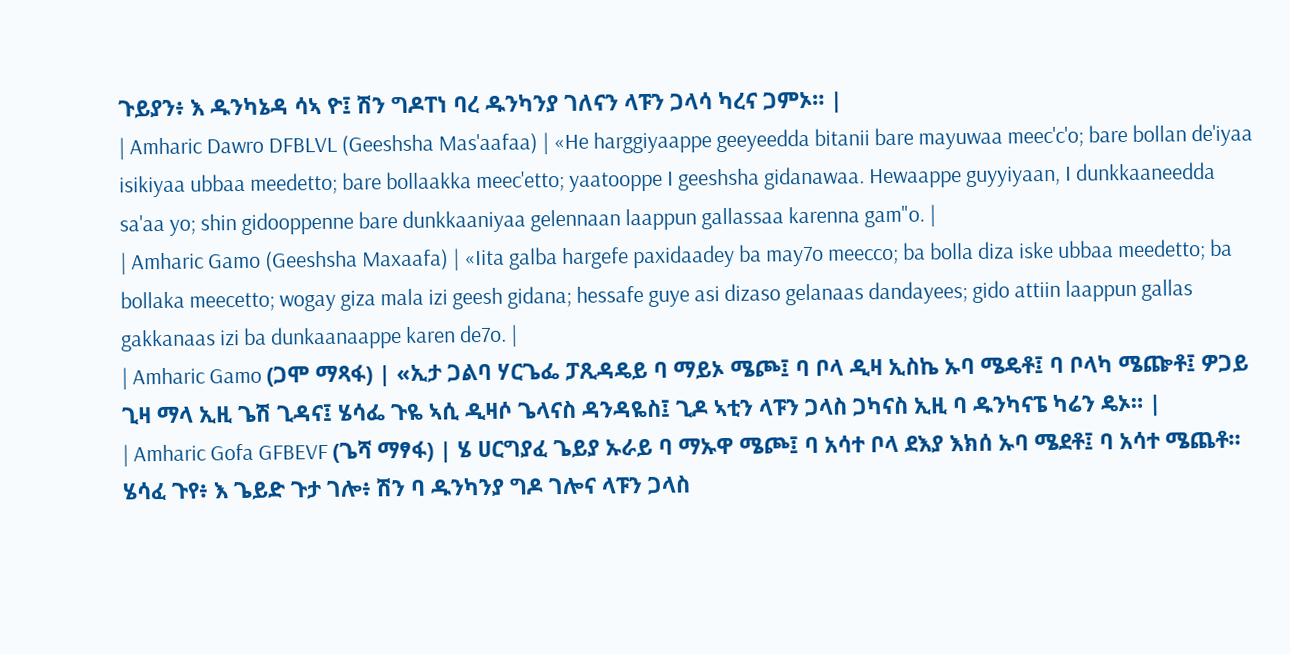ጉይያን፥ እ ዱንካኔዳ ሳኣ ዮ፤ ሽን ግዶፐነ ባረ ዱንካንያ ገለናን ላፑን ጋላሳ ካረና ጋምኦ። |
| Amharic Dawro DFBLVL (Geeshsha Mas'aafaa) | «He harggiyaappe geeyeedda bitanii bare mayuwaa meec'c'o; bare bollan de'iyaa isikiyaa ubbaa meedetto; bare bollaakka meec'etto; yaatooppe I geeshsha gidanawaa. Hewaappe guyyiyaan, I dunkkaaneedda sa'aa yo; shin gidooppenne bare dunkkaaniyaa gelennaan laappun gallassaa karenna gam"o. |
| Amharic Gamo (Geeshsha Maxaafa) | «Iita galba hargefe paxidaadey ba may7o meecco; ba bolla diza iske ubbaa meedetto; ba bollaka meecetto; wogay giza mala izi geesh gidana; hessafe guye asi dizaso gelanaas dandayees; gido attiin laappun gallas gakkanaas izi ba dunkaanaappe karen de7o. |
| Amharic Gamo (ጋሞ ማጻፋ) | «ኢታ ጋልባ ሃርጌፌ ፓጺዳዴይ ባ ማይኦ ሜጮ፤ ባ ቦላ ዲዛ ኢስኬ ኡባ ሜዴቶ፤ ባ ቦላካ ሜጬቶ፤ ዎጋይ ጊዛ ማላ ኢዚ ጌሽ ጊዳና፤ ሄሳፌ ጉዬ ኣሲ ዲዛሶ ጌላናስ ዳንዳዬስ፤ ጊዶ ኣቲን ላፑን ጋላስ ጋካናስ ኢዚ ባ ዱንካናፔ ካሬን ዴኦ። |
| Amharic Gofa GFBEVF (ጌሻ ማፃፋ) | ሄ ሀርግያፈ ጌይያ ኡራይ ባ ማኡዋ ሜጮ፤ ባ አሳተ ቦላ ደእያ እክሰ ኡባ ሜደቶ፤ ባ አሳተ ሜጨቶ። ሄሳፈ ጉየ፥ እ ጌይድ ጉታ ገሎ፥ ሽን ባ ዱንካንያ ግዶ ገሎና ላፑን ጋላስ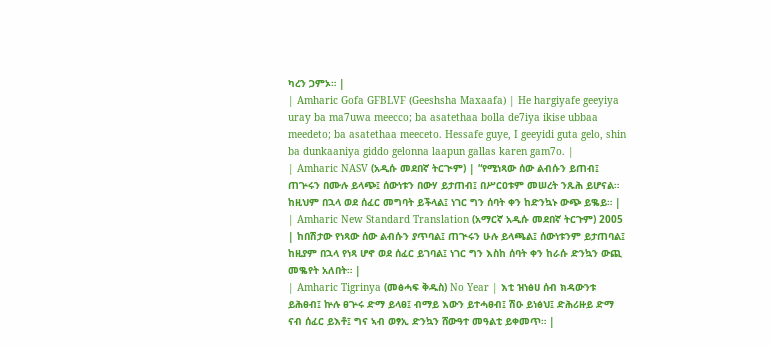ካረን ጋምኦ። |
| Amharic Gofa GFBLVF (Geeshsha Maxaafa) | He hargiyafe geeyiya uray ba ma7uwa meecco; ba asatethaa bolla de7iya ikise ubbaa meedeto; ba asatethaa meeceto. Hessafe guye, I geeyidi guta gelo, shin ba dunkaaniya giddo gelonna laapun gallas karen gam7o. |
| Amharic NASV (አዲሱ መደበኛ ትርጒም) | “የሚነጻው ሰው ልብሱን ይጠብ፤ ጠጕሩን በሙሉ ይላጭ፤ ሰውነቱን በውሃ ይታጠብ፤ በሥርዐቱም መሠረት ንጹሕ ይሆናል። ከዚህም በኋላ ወደ ሰፈር መግባት ይችላል፤ ነገር ግን ሰባት ቀን ከድንኳኑ ውጭ ይቈይ። |
| Amharic New Standard Translation (አማርኛ አዲሱ መደበኛ ትርጉም) 2005 | ከበሽታው የነጻው ሰው ልብሱን ያጥባል፤ ጠጒሩን ሁሉ ይላጫል፤ ሰውነቱንም ይታጠባል፤ ከዚያም በኋላ የነጻ ሆኖ ወደ ሰፈር ይገባል፤ ነገር ግን እስከ ሰባት ቀን ከራሱ ድንኳን ውጪ መቈየት አለበት። |
| Amharic Tigrinya (መፅሓፍ ቅዱስ) No Year | እቲ ዝነፅሀ ሰብ ክዳውንቱ ይሕፀብ፤ ኵሉ ፀጕሩ ድማ ይላፀ፤ ብማይ እውን ይተሓፀብ፤ ሽዑ ይነፅህ፤ ድሕሪዙይ ድማ ናብ ሰፈር ይእቶ፤ ግና ኣብ ወፃኢ ድንኳን ሸውዓተ መዓልቲ ይቀመጥ። |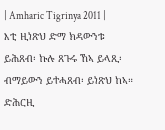| Amharic Tigrinya 2011 | እቲ ዚነጽህ ድማ ክዳውንቱ ይሕጸብ፡ ኩሉ ጸጉሩ ኸኣ ይላጺ፡ ብማይውን ይተሓጸብ፡ ይነጽህ ከኣ። ድሕርዚ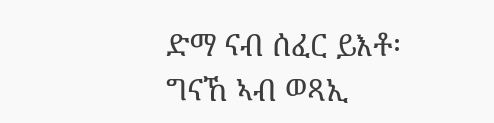ድማ ናብ ሰፈር ይእቶ፡ ግናኸ ኣብ ወጻኢ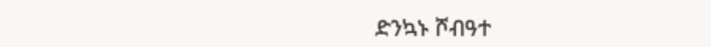ድንኳኑ ሾብዓተ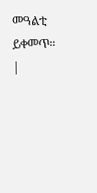መዓልቲ ይቀመጥ። |